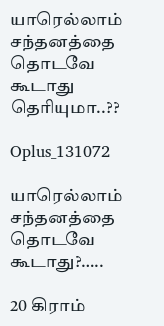யாரெல்லாம் சந்தனத்தை தொடவே கூடாது தெரியுமா..??

Oplus_131072

யாரெல்லாம் சந்தனத்தை தொடவே கூடாது?…..

20 கிராம்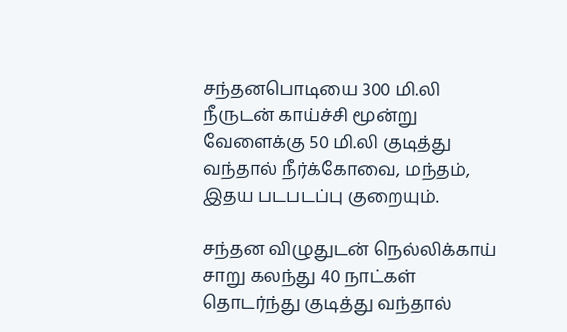சந்தனபொடியை 300 மி.லி நீருடன் காய்ச்சி மூன்று வேளைக்கு 50 மி.லி குடித்து வந்தால் நீர்க்கோவை, மந்தம், இதய படபடப்பு குறையும்.

சந்தன விழுதுடன் நெல்லிக்காய் சாறு கலந்து 40 நாட்கள் தொடர்ந்து குடித்து வந்தால்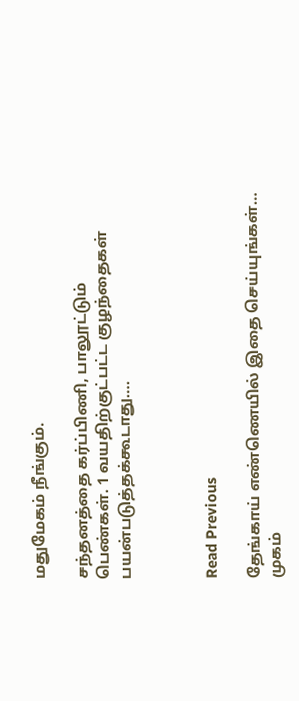மதுமேகம் நீங்கும்.

சந்தனத்தை கர்ப்பிணி, பாலூட்டும் பெண்கள். 1 வயதிற்குட்பட்ட குழந்தைகள் பயன்படுத்தக்கூடாது….



Read Previous

தேங்காய் எண்ணெயில் இதை செய்யுங்கள்… முகம்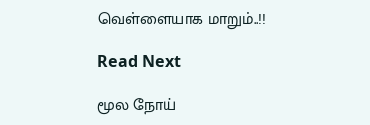வெள்ளையாக மாறும்..!!

Read Next

மூல நோய்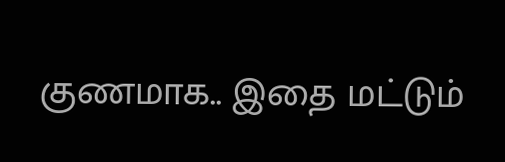குணமாக.. இதை மட்டும்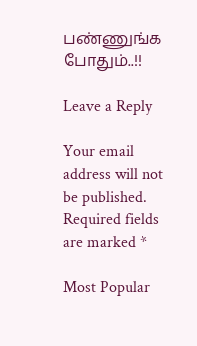பண்ணுங்க போதும்..!!

Leave a Reply

Your email address will not be published. Required fields are marked *

Most Popular